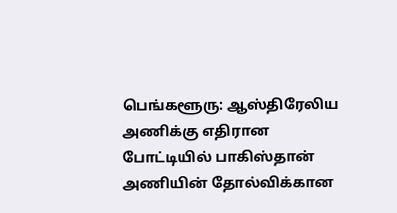பெங்களூரு: ஆஸ்திரேலிய அணிக்கு எதிரான போட்டியில் பாகிஸ்தான் அணியின் தோல்விக்கான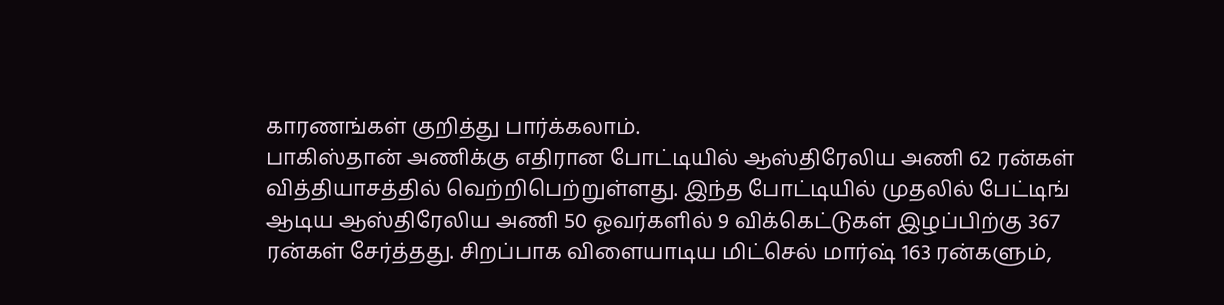காரணங்கள் குறித்து பார்க்கலாம்.
பாகிஸ்தான் அணிக்கு எதிரான போட்டியில் ஆஸ்திரேலிய அணி 62 ரன்கள் வித்தியாசத்தில் வெற்றிபெற்றுள்ளது. இந்த போட்டியில் முதலில் பேட்டிங் ஆடிய ஆஸ்திரேலிய அணி 50 ஓவர்களில் 9 விக்கெட்டுகள் இழப்பிற்கு 367 ரன்கள் சேர்த்தது. சிறப்பாக விளையாடிய மிட்செல் மார்ஷ் 163 ரன்களும்,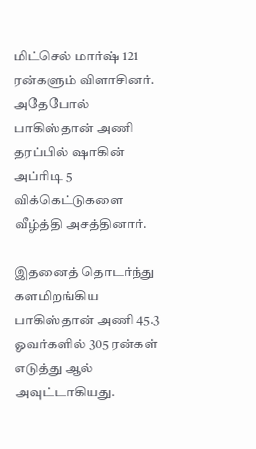மிட்செல் மார்ஷ் 121 ரன்களும் விளாசினர். அதேபோல் பாகிஸ்தான் அணி தரப்பில் ஷாகின் அப்ரிடி 5 விக்கெட்டுகளை வீழ்த்தி அசத்தினார்.

இதனைத் தொடர்ந்து களமிறங்கிய பாகிஸ்தான் அணி 45.3 ஓவர்களில் 305 ரன்கள் எடுத்து ஆல் அவுட்டாகியது.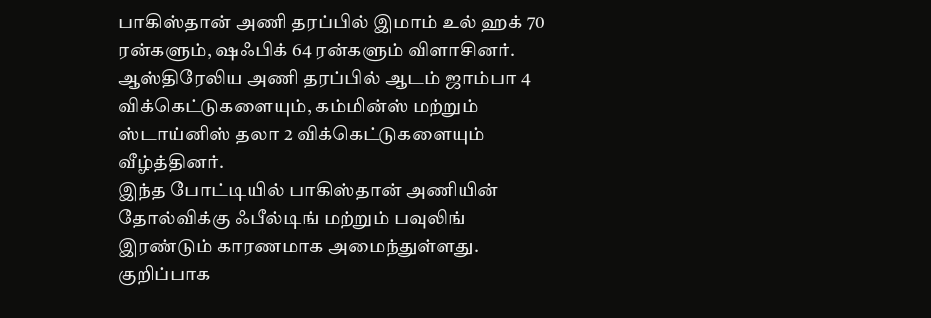பாகிஸ்தான் அணி தரப்பில் இமாம் உல் ஹக் 70 ரன்களும், ஷஃபிக் 64 ரன்களும் விளாசினர். ஆஸ்திரேலிய அணி தரப்பில் ஆடம் ஜாம்பா 4 விக்கெட்டுகளையும், கம்மின்ஸ் மற்றும் ஸ்டாய்னிஸ் தலா 2 விக்கெட்டுகளையும் வீழ்த்தினர்.
இந்த போட்டியில் பாகிஸ்தான் அணியின் தோல்விக்கு ஃபீல்டிங் மற்றும் பவுலிங் இரண்டும் காரணமாக அமைந்துள்ளது. குறிப்பாக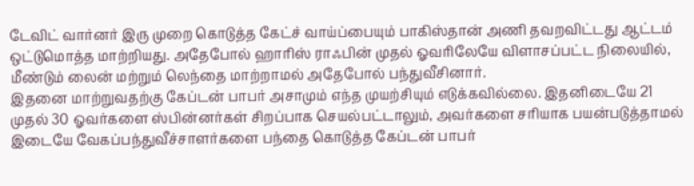டேவிட் வார்னர் இரு முறை கொடுத்த கேட்ச் வாய்ப்பையும் பாகிஸ்தான் அணி தவறவிட்டது ஆட்டம் ஒட்டுமொத்த மாற்றியது. அதேபோல் ஹாரிஸ் ராஃபின் முதல் ஓவரிலேயே விளாசப்பட்ட நிலையில், மீண்டும் லைன் மற்றும் லெந்தை மாற்றாமல் அதேபோல் பந்துவீசினார்.
இதனை மாற்றுவதற்கு கேப்டன் பாபர் அசாமும் எந்த முயற்சியும் எடுக்கவில்லை. இதனிடையே 21 முதல் 30 ஓவர்களை ஸ்பின்னர்கள் சிறப்பாக செயல்பட்டாலும், அவர்களை சரியாக பயன்படுத்தாமல் இடையே வேகப்பந்துவீச்சாளர்களை பந்தை கொடுத்த கேப்டன் பாபர்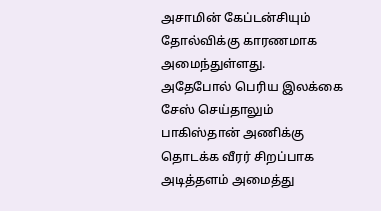அசாமின் கேப்டன்சியும் தோல்விக்கு காரணமாக அமைந்துள்ளது.
அதேபோல் பெரிய இலக்கை சேஸ் செய்தாலும் பாகிஸ்தான் அணிக்கு தொடக்க வீரர் சிறப்பாக அடித்தளம் அமைத்து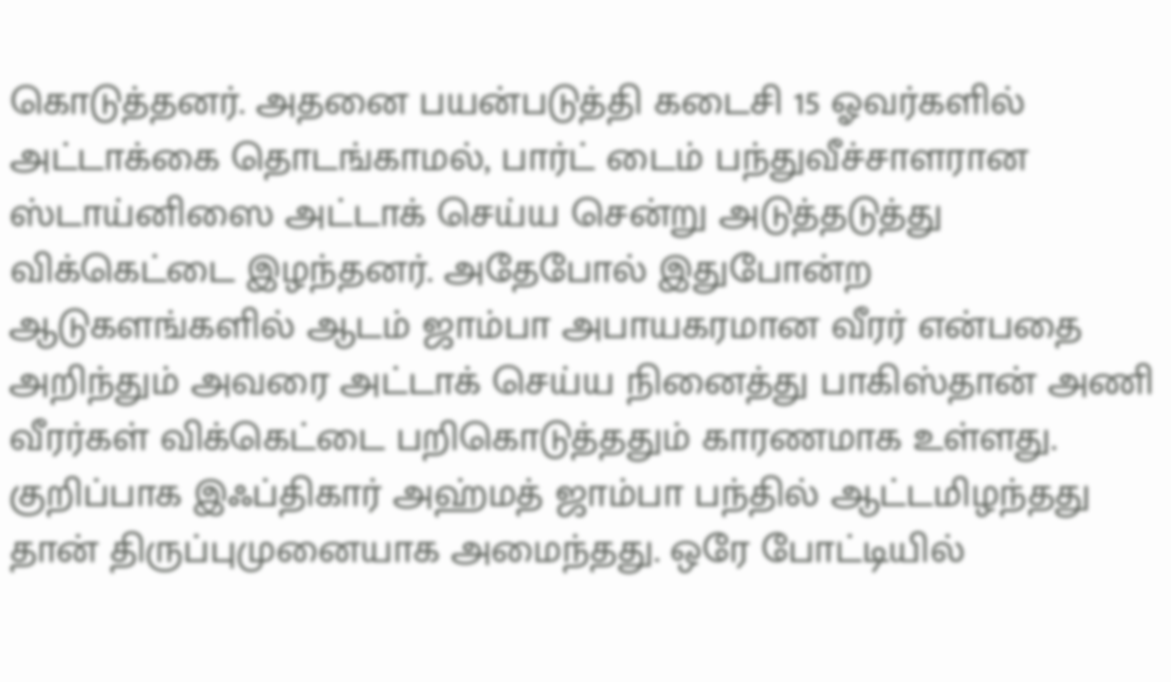கொடுத்தனர். அதனை பயன்படுத்தி கடைசி 15 ஓவர்களில் அட்டாக்கை தொடங்காமல், பார்ட் டைம் பந்துவீச்சாளரான ஸ்டாய்னிஸை அட்டாக் செய்ய சென்று அடுத்தடுத்து விக்கெட்டை இழந்தனர். அதேபோல் இதுபோன்ற ஆடுகளங்களில் ஆடம் ஜாம்பா அபாயகரமான வீரர் என்பதை அறிந்தும் அவரை அட்டாக் செய்ய நினைத்து பாகிஸ்தான் அணி வீரர்கள் விக்கெட்டை பறிகொடுத்ததும் காரணமாக உள்ளது.
குறிப்பாக இஃப்திகார் அஹ்மத் ஜாம்பா பந்தில் ஆட்டமிழந்தது தான் திருப்புமுனையாக அமைந்தது. ஒரே போட்டியில்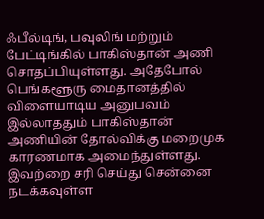ஃபீல்டிங், பவுலிங் மற்றும் பேட்டிங்கில் பாகிஸ்தான் அணி சொதப்பியுள்ளது. அதேபோல் பெங்களூரு மைதானத்தில் விளையாடிய அனுபவம் இல்லாததும் பாகிஸ்தான் அணியின் தோல்விக்கு மறைமுக காரணமாக அமைந்துள்ளது. இவற்றை சரி செய்து சென்னை நடக்கவுள்ள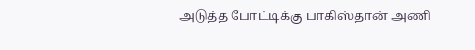அடுத்த போட்டிக்கு பாகிஸ்தான் அணி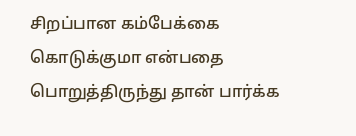சிறப்பான கம்பேக்கை கொடுக்குமா என்பதை பொறுத்திருந்து தான் பார்க்க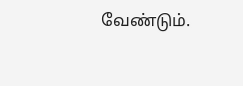வேண்டும்.